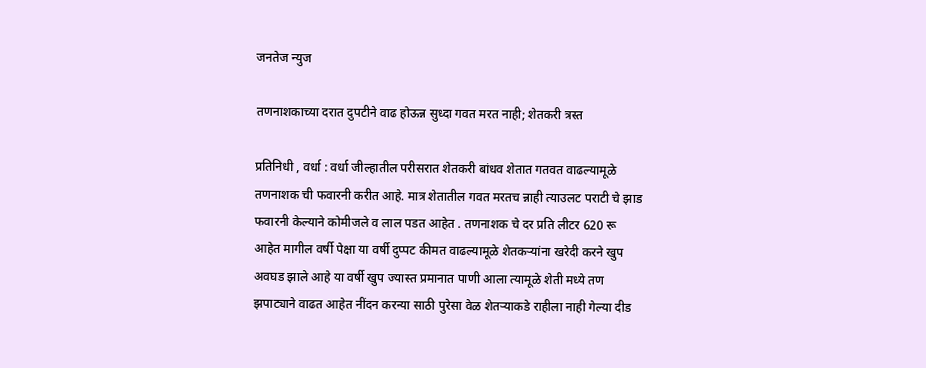जनतेज न्युज

तणनाशकाच्या दरात दुपटीने वाढ होऊन्न सुध्दा गवत मरत नाही; शेतकरी त्रस्त

प्रतिनिधी , वर्धा : वर्धा जील्हातील परीसरात शेतकरी बांधव शेतात गतवत वाढल्यामूळे तणनाशक ची फवारनी करीत आहे. मात्र शेतातील गवत मरतच न्नाही त्याउलट पराटी चे झाड फवारनी केल्याने कोमीजले व लाल पडत आहेत . तणनाशक चे दर प्रति लीटर 620 रू आहेत मागील वर्षी पेक्षा या वर्षी दुप्पट कीमत वाढल्यामूळे शेतकऱ्यांना खरेदी करने खुप अवघड झाले आहे या वर्षी खुप ज्यास्त प्रमानात पाणी आला त्यामूळे शेती मध्ये तण झपाट्याने वाढत आहेत नींदन करन्या साठी पुरेसा वेळ शेतऱ्याकडे राहीला नाही गेल्या दीड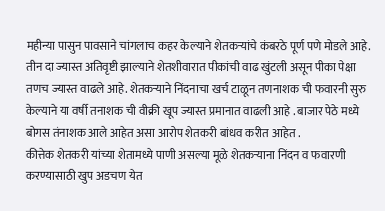महीन्या पासुन पावसाने चांगलाच कहर केल्याने शेतकऱ्यांचे कंबरठे पूर्ण पणे मोडले आहे. तीन दा ज्यास्त अतिवृष्टी झाल्याने शेतशीवारात पीकांची वाढ खुंटली असून पीका पेक्षा तणच ज्यास्त वाढले आहे. शेतकऱ्याने निंदनाचा खर्च टाळून तणनाशक ची फवारनी सुरु केल्याने या वर्षी तनाशक ची वीक्री खूप ज्यास्त प्रमानात वाढली आहे . बाजार पेठे मध्ये बोगस तंनाशक आले आहेत असा आरोप शेतकरी बांधव करीत आहेत .
कीत्तेक शेतकरी यांच्या शेतामध्ये पाणी असल्या मूळे शेतकऱ्याना निंदन व फवारणी करण्यासाठी खुप अडचण येत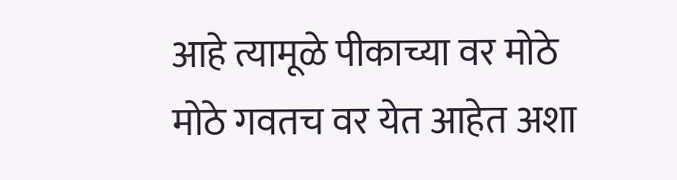आहे त्यामूळे पीकाच्या वर मोठे मोठे गवतच वर येत आहेत अशा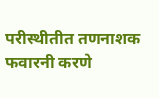परीस्थीतीत तणनाशक फवारनी करणे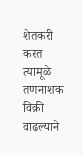शेतकरी करत त्यामूळे तणनाशक विक्री वाढल्याने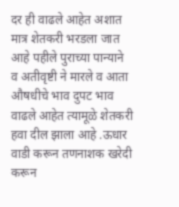दर ही वाढले आहेत अशात मात्र शेतकरी भरडला जात आहे पहीले पुराच्या पान्याने व अतीवृष्टी ने मारले व आता औषधीचे भाव दुपट भाव वाढले आहेत त्यामूळे शेतकरी हवा दील झाला आहे .ऊधार वाडी करून तणनाशक खरेदी करून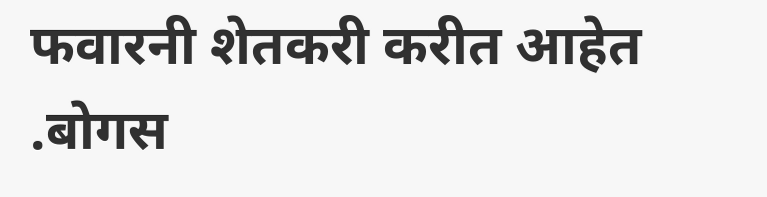फवारनी शेतकरी करीत आहेत .बोगस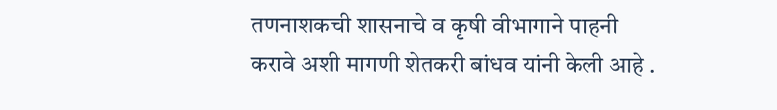तणनाशकची शासनाचे व कृषी वीभागाने पाहनी करावे अशी मागणी शेतकरी बांधव यांनी केली आहे .